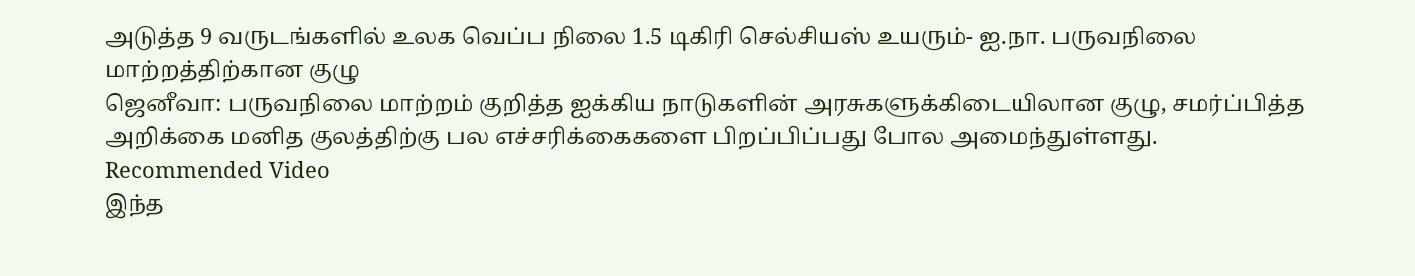அடுத்த 9 வருடங்களில் உலக வெப்ப நிலை 1.5 டிகிரி செல்சியஸ் உயரும்- ஐ.நா. பருவநிலை மாற்றத்திற்கான குழு
ஜெனீவா: பருவநிலை மாற்றம் குறித்த ஐக்கிய நாடுகளின் அரசுகளுக்கிடையிலான குழு, சமர்ப்பித்த அறிக்கை மனித குலத்திற்கு பல எச்சரிக்கைகளை பிறப்பிப்பது போல அமைந்துள்ளது.
Recommended Video
இந்த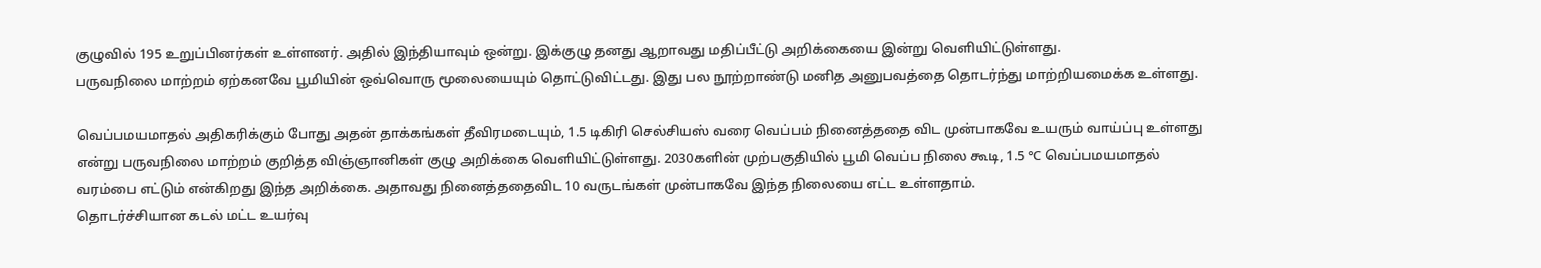குழுவில் 195 உறுப்பினர்கள் உள்ளனர். அதில் இந்தியாவும் ஒன்று. இக்குழு தனது ஆறாவது மதிப்பீட்டு அறிக்கையை இன்று வெளியிட்டுள்ளது.
பருவநிலை மாற்றம் ஏற்கனவே பூமியின் ஒவ்வொரு மூலையையும் தொட்டுவிட்டது. இது பல நூற்றாண்டு மனித அனுபவத்தை தொடர்ந்து மாற்றியமைக்க உள்ளது.

வெப்பமயமாதல் அதிகரிக்கும் போது அதன் தாக்கங்கள் தீவிரமடையும், 1.5 டிகிரி செல்சியஸ் வரை வெப்பம் நினைத்ததை விட முன்பாகவே உயரும் வாய்ப்பு உள்ளது என்று பருவநிலை மாற்றம் குறித்த விஞ்ஞானிகள் குழு அறிக்கை வெளியிட்டுள்ளது. 2030களின் முற்பகுதியில் பூமி வெப்ப நிலை கூடி, 1.5 ℃ வெப்பமயமாதல் வரம்பை எட்டும் என்கிறது இந்த அறிக்கை. அதாவது நினைத்ததைவிட 10 வருடங்கள் முன்பாகவே இந்த நிலையை எட்ட உள்ளதாம்.
தொடர்ச்சியான கடல் மட்ட உயர்வு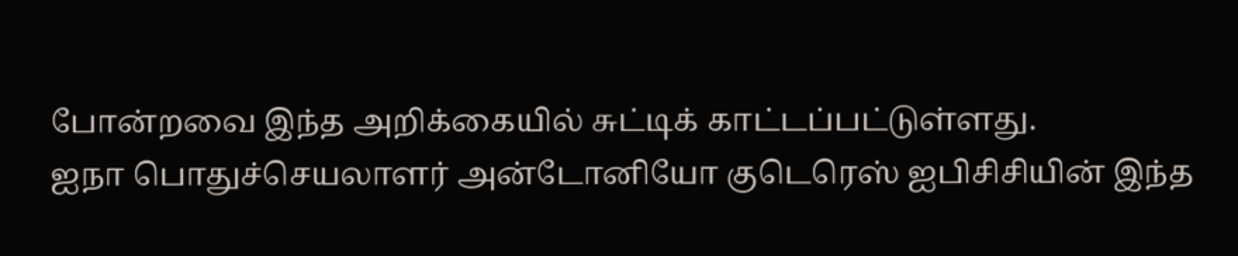போன்றவை இந்த அறிக்கையில் சுட்டிக் காட்டப்பட்டுள்ளது.
ஐநா பொதுச்செயலாளர் அன்டோனியோ குடெரெஸ் ஐபிசிசியின் இந்த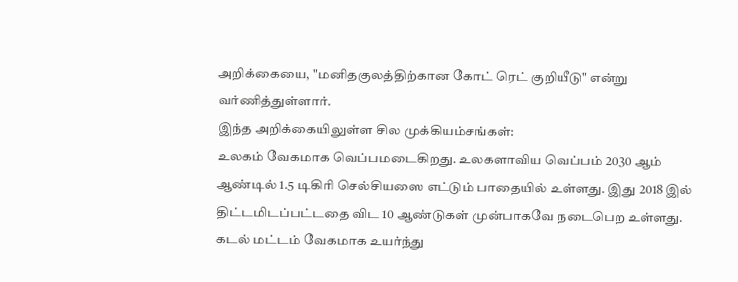அறிக்கையை, "மனிதகுலத்திற்கான கோட் ரெட் குறியீடு" என்று வர்ணித்துள்ளார்.
இந்த அறிக்கையிலுள்ள சில முக்கியம்சங்கள்:
உலகம் வேகமாக வெப்பமடைகிறது. உலகளாவிய வெப்பம் 2030 ஆம் ஆண்டில் 1.5 டிகிரி செல்சியஸை எட்டும் பாதையில் உள்ளது. இது 2018 இல் திட்டமிடப்பட்டதை விட 10 ஆண்டுகள் முன்பாகவே நடைபெற உள்ளது.
கடல் மட்டம் வேகமாக உயர்ந்து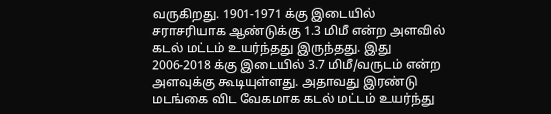வருகிறது. 1901-1971 க்கு இடையில் சராசரியாக ஆண்டுக்கு 1.3 மிமீ என்ற அளவில் கடல் மட்டம் உயர்ந்தது இருந்தது. இது 2006-2018 க்கு இடையில் 3.7 மிமீ/வருடம் என்ற அளவுக்கு கூடியுள்ளது. அதாவது இரண்டு மடங்கை விட வேகமாக கடல் மட்டம் உயர்ந்து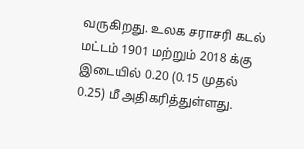வருகிறது. உலக சராசரி கடல் மட்டம் 1901 மற்றும் 2018 க்கு இடையில் 0.20 (0.15 முதல் 0.25) மீ அதிகரித்துள்ளது.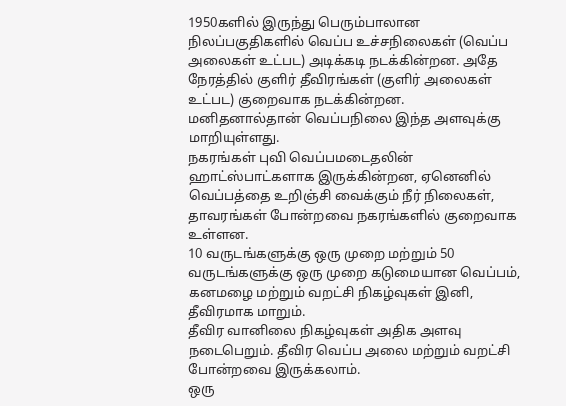1950களில் இருந்து பெரும்பாலான நிலப்பகுதிகளில் வெப்ப உச்சநிலைகள் (வெப்ப அலைகள் உட்பட) அடிக்கடி நடக்கின்றன. அதே நேரத்தில் குளிர் தீவிரங்கள் (குளிர் அலைகள் உட்பட) குறைவாக நடக்கின்றன.
மனிதனால்தான் வெப்பநிலை இந்த அளவுக்கு மாறியுள்ளது.
நகரங்கள் புவி வெப்பமடைதலின் ஹாட்ஸ்பாட்களாக இருக்கின்றன, ஏனெனில் வெப்பத்தை உறிஞ்சி வைக்கும் நீர் நிலைகள், தாவரங்கள் போன்றவை நகரங்களில் குறைவாக உள்ளன.
10 வருடங்களுக்கு ஒரு முறை மற்றும் 50 வருடங்களுக்கு ஒரு முறை கடுமையான வெப்பம், கனமழை மற்றும் வறட்சி நிகழ்வுகள் இனி, தீவிரமாக மாறும்.
தீவிர வானிலை நிகழ்வுகள் அதிக அளவு நடைபெறும். தீவிர வெப்ப அலை மற்றும் வறட்சி போன்றவை இருக்கலாம்.
ஒரு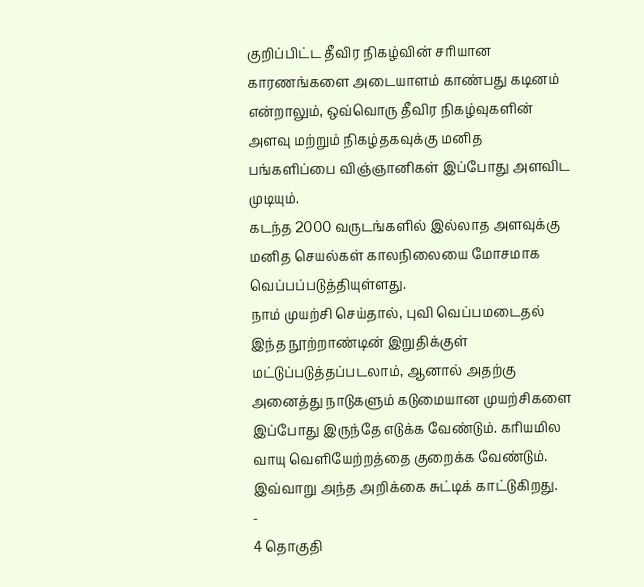குறிப்பிட்ட தீவிர நிகழ்வின் சரியான காரணங்களை அடையாளம் காண்பது கடினம் என்றாலும், ஒவ்வொரு தீவிர நிகழ்வுகளின் அளவு மற்றும் நிகழ்தகவுக்கு மனித பங்களிப்பை விஞ்ஞானிகள் இப்போது அளவிட முடியும்.
கடந்த 2000 வருடங்களில் இல்லாத அளவுக்கு மனித செயல்கள் காலநிலையை மோசமாக வெப்பப்படுத்தியுள்ளது.
நாம் முயற்சி செய்தால், புவி வெப்பமடைதல் இந்த நூற்றாண்டின் இறுதிக்குள் மட்டுப்படுத்தப்படலாம், ஆனால் அதற்கு அனைத்து நாடுகளும் கடுமையான முயற்சிகளை இப்போது இருந்தே எடுக்க வேண்டும். கரியமில வாயு வெளியேற்றத்தை குறைக்க வேண்டும். இவ்வாறு அந்த அறிக்கை சுட்டிக் காட்டுகிறது.
-
4 தொகுதி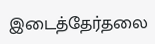இடைத்தேர்தலை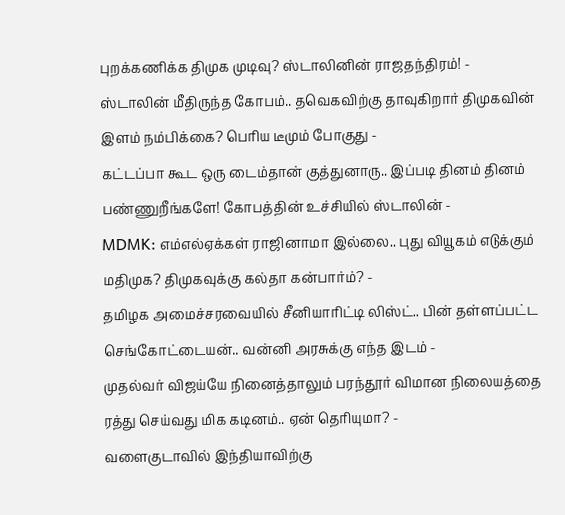புறக்கணிக்க திமுக முடிவு? ஸ்டாலினின் ராஜதந்திரம்! -
ஸ்டாலின் மீதிருந்த கோபம்.. தவெகவிற்கு தாவுகிறார் திமுகவின் இளம் நம்பிக்கை? பெரிய டீமும் போகுது -
கட்டப்பா கூட ஒரு டைம்தான் குத்துனாரு.. இப்படி தினம் தினம் பண்ணுறீங்களே! கோபத்தின் உச்சியில் ஸ்டாலின் -
MDMK: எம்எல்ஏக்கள் ராஜினாமா இல்லை.. புது வியூகம் எடுக்கும் மதிமுக? திமுகவுக்கு கல்தா கன்பார்ம்? -
தமிழக அமைச்சரவையில் சீனியாரிட்டி லிஸ்ட்.. பின் தள்ளப்பட்ட செங்கோட்டையன்.. வன்னி அரசுக்கு எந்த இடம் -
முதல்வர் விஜய்யே நினைத்தாலும் பரந்தூர் விமான நிலையத்தை ரத்து செய்வது மிக கடினம்.. ஏன் தெரியுமா? -
வளைகுடாவில் இந்தியாவிற்கு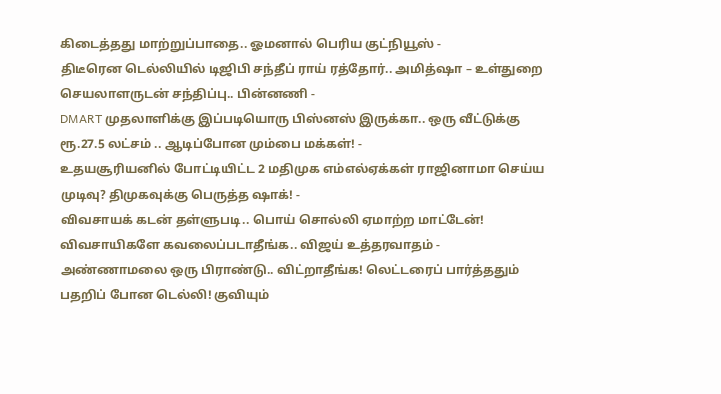கிடைத்தது மாற்றுப்பாதை.. ஓமனால் பெரிய குட்நியூஸ் -
திடீரென டெல்லியில் டிஜிபி சந்தீப் ராய் ரத்தோர்.. அமித்ஷா – உள்துறை செயலாளருடன் சந்திப்பு.. பின்னணி -
DMART முதலாளிக்கு இப்படியொரு பிஸ்னஸ் இருக்கா.. ஒரு வீட்டுக்கு ரூ.27.5 லட்சம் .. ஆடிப்போன மும்பை மக்கள்! -
உதயசூரியனில் போட்டியிட்ட 2 மதிமுக எம்எல்ஏக்கள் ராஜினாமா செய்ய முடிவு? திமுகவுக்கு பெருத்த ஷாக்! -
விவசாயக் கடன் தள்ளுபடி.. பொய் சொல்லி ஏமாற்ற மாட்டேன்! விவசாயிகளே கவலைப்படாதீங்க.. விஜய் உத்தரவாதம் -
அண்ணாமலை ஒரு பிராண்டு.. விட்றாதீங்க! லெட்டரைப் பார்த்ததும் பதறிப் போன டெல்லி! குவியும்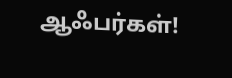ஆஃபர்கள்!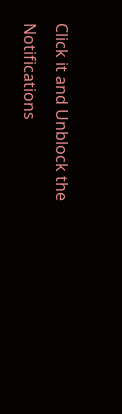Click it and Unblock the Notifications